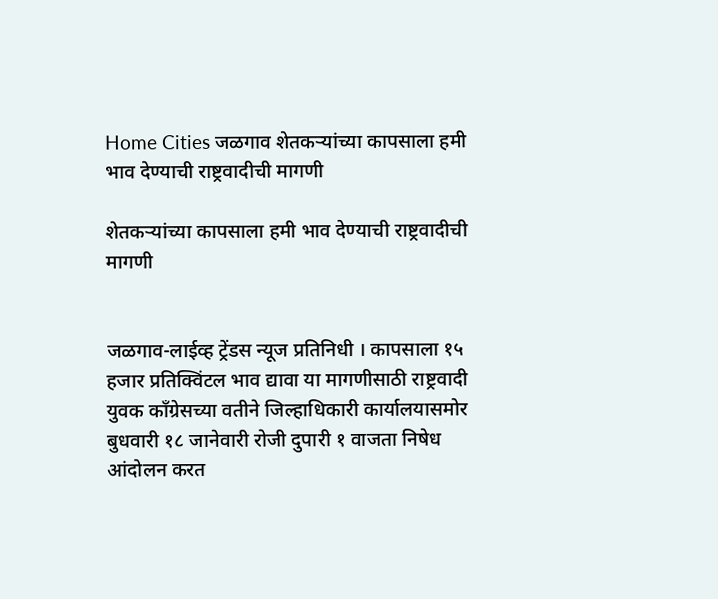Home Cities जळगाव शेतकऱ्यांच्या कापसाला हमी भाव देण्याची राष्ट्रवादीची मागणी

शेतकऱ्यांच्या कापसाला हमी भाव देण्याची राष्ट्रवादीची मागणी


जळगाव-लाईव्ह ट्रेंडस न्यूज प्रतिनिधी । कापसाला १५ हजार प्रतिक्विंटल भाव द्यावा या मागणीसाठी राष्ट्रवादी युवक काँग्रेसच्या वतीने जिल्हाधिकारी कार्यालयासमोर बुधवारी १८ जानेवारी रोजी दुपारी १ वाजता निषेध आंदोलन करत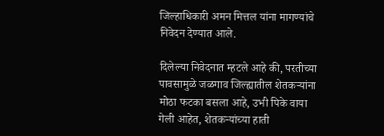जिल्हाधिकारी अमन मित्तल यांना मागण्यांचे निवेदन देण्यात आले.

दिलेल्या निवेदनात म्हटले आहे की, परतीच्या पावसामुळे जळगाव जिल्ह्यातील शेतकऱ्यांना मोठा फटका बसला आहे, उभी पिके वाया गेली आहेत, शेतकऱ्यांच्या हाती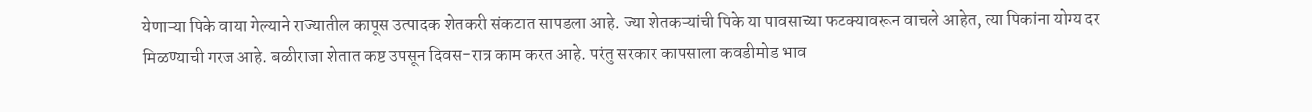येणाऱ्या पिके वाया गेल्याने राज्यातील कापूस उत्पादक शेतकरी संकटात सापडला आहे. ज्या शेतकऱ्यांची पिके या पावसाच्या फटक्यावरून वाचले आहेत, त्या पिकांना योग्य दर मिळण्याची गरज आहे. बळीराजा शेतात कष्ट उपसून दिवस-रात्र काम करत आहे. परंतु सरकार कापसाला कवडीमोड भाव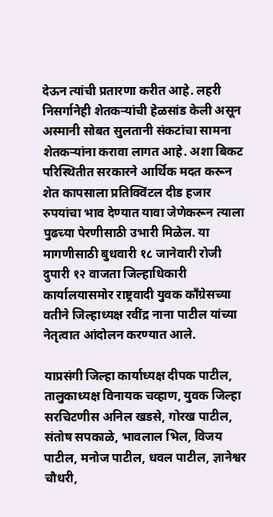देऊन त्यांची प्रतारणा करीत आहे. लहरी निसर्गानेही शेतकऱ्यांची हेळसांड केली असून अस्मानी सोबत सुलतानी संकटांचा सामना शेतकऱ्यांना करावा लागत आहे. अशा बिकट परिस्थितीत सरकारने आर्थिक मदत करून शेत कापसाला प्रतिक्विंटल दीड हजार रुपयांचा भाव देण्यात यावा जेणेकरून त्याला पुढच्या पेरणीसाठी उभारी मिळेल. या मागणीसाठी बुधवारी १८ जानेवारी रोजी दुपारी १२ वाजता जिल्हाधिकारी कार्यालयासमोर राष्ट्रवादी युवक काँग्रेसच्या वतीने जिल्हाध्यक्ष रवींद्र नाना पाटील यांच्या नेतृत्वात आंदोलन करण्यात आले.

याप्रसंगी जिल्हा कार्याध्यक्ष दीपक पाटील, तालुकाध्यक्ष विनायक चव्हाण, युवक जिल्हा सरचिटणीस अनिल खडसे, गोरख पाटील, संतोष सपकाळे, भावलाल भिल, विजय पाटील, मनोज पाटील, धवल पाटील, ज्ञानेश्वर चौधरी,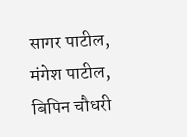सागर पाटील, मंगेश पाटील, बिपिन चौधरी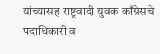यांच्यासह राष्ट्रवादी युवक काँग्रेसचे पदाधिकारी व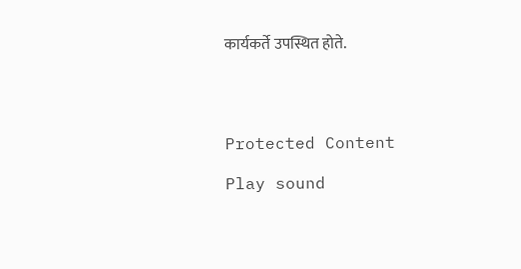कार्यकर्ते उपस्थित होते.




Protected Content

Play sound